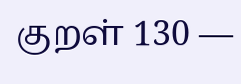குறள் 130 —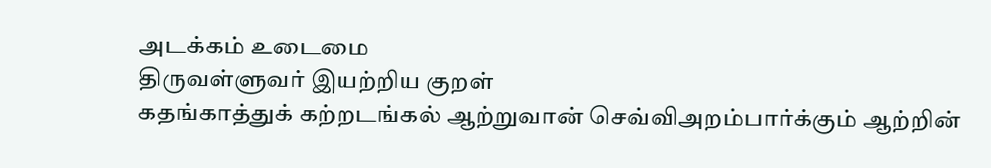அடக்கம் உடைமை
திருவள்ளுவர் இயற்றிய குறள்
கதங்காத்துக் கற்றடங்கல் ஆற்றுவான் செவ்விஅறம்பார்க்கும் ஆற்றின்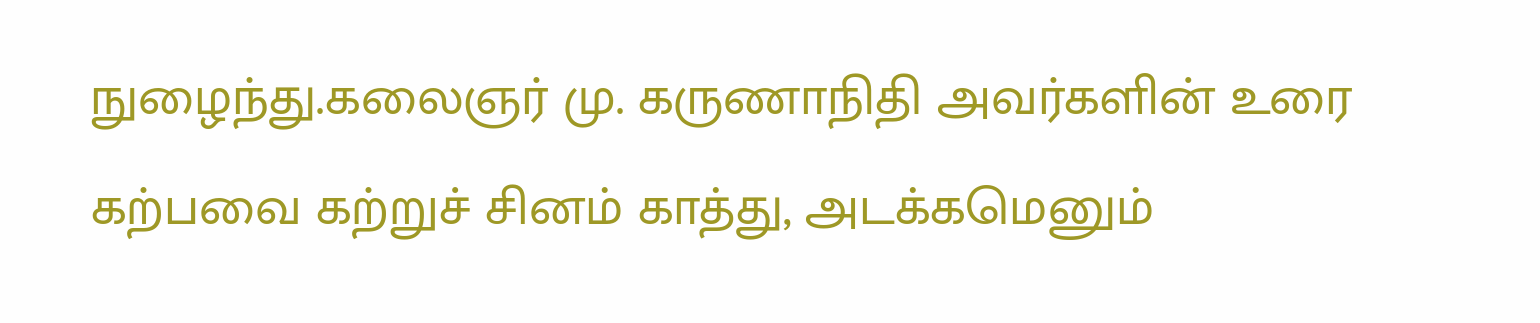நுழைந்து.கலைஞர் மு. கருணாநிதி அவர்களின் உரை
கற்பவை கற்றுச் சினம் காத்து, அடக்கமெனும்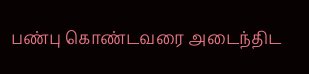பண்பு கொண்டவரை அடைந்திட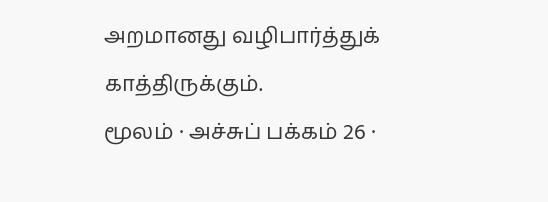அறமானது வழிபார்த்துக் காத்திருக்கும்.
மூலம் · அச்சுப் பக்கம் 26 ·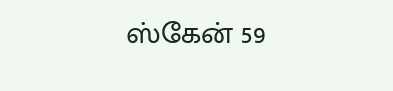ஸ்கேன் 59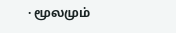· மூலமும்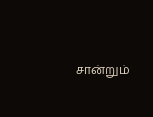சான்றும்